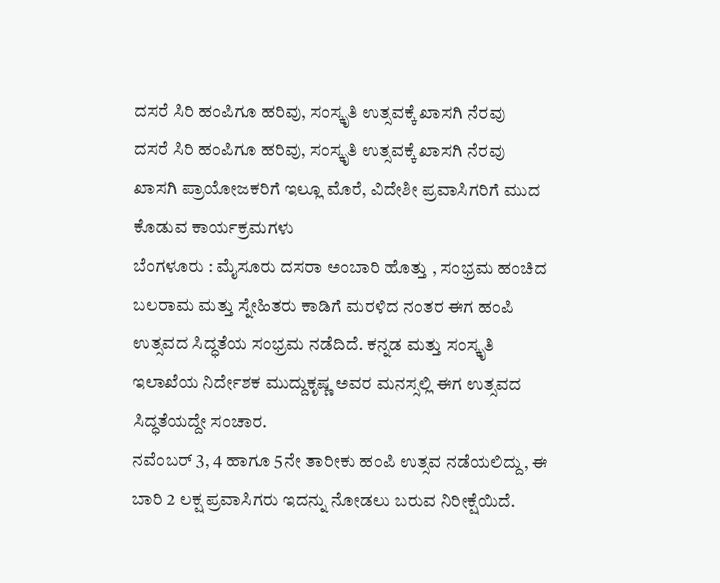ದಸರೆ ಸಿರಿ ಹಂಪಿಗೂ ಹರಿವು, ಸಂಸ್ಕೃತಿ ಉತ್ಸವಕ್ಕೆ ಖಾಸಗಿ ನೆರವು
ದಸರೆ ಸಿರಿ ಹಂಪಿಗೂ ಹರಿವು, ಸಂಸ್ಕೃತಿ ಉತ್ಸವಕ್ಕೆ ಖಾಸಗಿ ನೆರವು
ಖಾಸಗಿ ಪ್ರಾಯೋಜಕರಿಗೆ ಇಲ್ಲೂ ಮೊರೆ, ವಿದೇಶೀ ಪ್ರವಾಸಿಗರಿಗೆ ಮುದ ಕೊಡುವ ಕಾರ್ಯಕ್ರಮಗಳು
ಬೆಂಗಳೂರು : ಮೈಸೂರು ದಸರಾ ಅಂಬಾರಿ ಹೊತ್ತು , ಸಂಭ್ರಮ ಹಂಚಿದ ಬಲರಾಮ ಮತ್ತು ಸ್ನೇಹಿತರು ಕಾಡಿಗೆ ಮರಳಿದ ನಂತರ ಈಗ ಹಂಪಿ ಉತ್ಸವದ ಸಿದ್ಧತೆಯ ಸಂಭ್ರಮ ನಡೆದಿದೆ. ಕನ್ನಡ ಮತ್ತು ಸಂಸ್ಕೃತಿ ಇಲಾಖೆಯ ನಿರ್ದೇಶಕ ಮುದ್ದುಕೃಷ್ಣ ಅವರ ಮನಸ್ಸಲ್ಲಿ ಈಗ ಉತ್ಸವದ ಸಿದ್ಧತೆಯದ್ದೇ ಸಂಚಾರ.
ನವೆಂಬರ್ 3, 4 ಹಾಗೂ 5ನೇ ತಾರೀಕು ಹಂಪಿ ಉತ್ಸವ ನಡೆಯಲಿದ್ದು, ಈ ಬಾರಿ 2 ಲಕ್ಷ ಪ್ರವಾಸಿಗರು ಇದನ್ನು ನೋಡಲು ಬರುವ ನಿರೀಕ್ಷೆಯಿದೆ.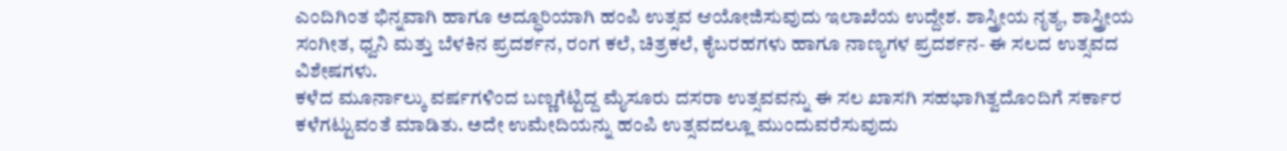ಎಂದಿಗಿಂತ ಭಿನ್ನವಾಗಿ ಹಾಗೂ ಅದ್ಧೂರಿಯಾಗಿ ಹಂಪಿ ಉತ್ಸವ ಆಯೋಜಿಸುವುದು ಇಲಾಖೆಯ ಉದ್ದೇಶ. ಶಾಸ್ತ್ರೀಯ ನೃತ್ಯ, ಶಾಸ್ತ್ರೀಯ ಸಂಗೀತ, ಧ್ವನಿ ಮತ್ತು ಬೆಳಕಿನ ಪ್ರದರ್ಶನ, ರಂಗ ಕಲೆ, ಚಿತ್ರಕಲೆ, ಕೈಬರಹಗಳು ಹಾಗೂ ನಾಣ್ಯಗಳ ಪ್ರದರ್ಶನ- ಈ ಸಲದ ಉತ್ಸವದ ವಿಶೇಷಗಳು.
ಕಳೆದ ಮೂರ್ನಾಲ್ಕು ವರ್ಷಗಳಿಂದ ಬಣ್ಣಗೆಟ್ಟಿದ್ದ ಮೈಸೂರು ದಸರಾ ಉತ್ಸವವನ್ನು ಈ ಸಲ ಖಾಸಗಿ ಸಹಭಾಗಿತ್ವದೊಂದಿಗೆ ಸರ್ಕಾರ ಕಳೆಗಟ್ಟುವಂತೆ ಮಾಡಿತು. ಅದೇ ಉಮೇದಿಯನ್ನು ಹಂಪಿ ಉತ್ಸವದಲ್ಲೂ ಮುಂದುವರೆಸುವುದು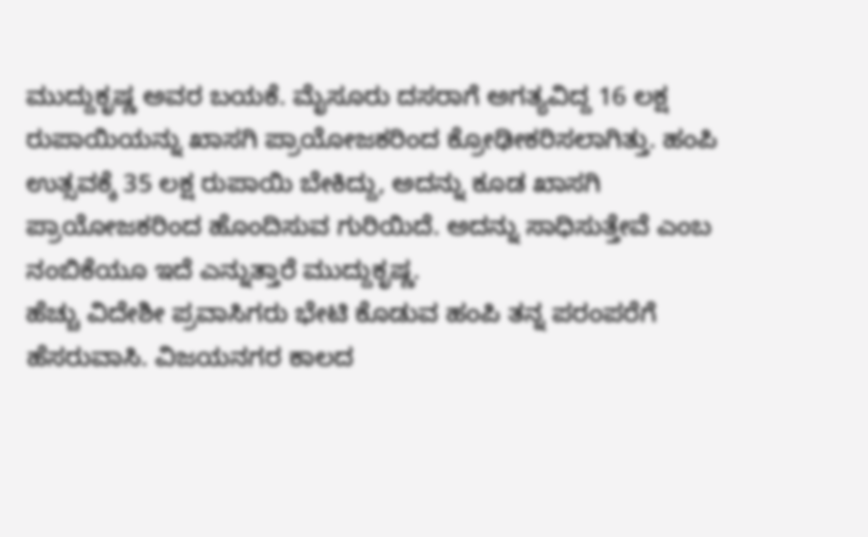ಮುದ್ದುಕೃಷ್ಣ ಅವರ ಬಯಕೆ. ಮೈಸೂರು ದಸರಾಗೆ ಅಗತ್ಯವಿದ್ದ 16 ಲಕ್ಷ ರುಪಾಯಿಯನ್ನು ಖಾಸಗಿ ಪ್ರಾಯೋಜಕರಿಂದ ಕ್ರೋಢೀಕರಿಸಲಾಗಿತ್ತು. ಹಂಪಿ ಉತ್ಸವಕ್ಕೆ 35 ಲಕ್ಷ ರುಪಾಯಿ ಬೇಕಿದ್ದು, ಅದನ್ನು ಕೂಡ ಖಾಸಗಿ ಪ್ರಾಯೋಜಕರಿಂದ ಹೊಂದಿಸುವ ಗುರಿಯಿದೆ. ಅದನ್ನು ಸಾಧಿಸುತ್ತೇವೆ ಎಂಬ ನಂಬಿಕೆಯೂ ಇದೆ ಎನ್ನುತ್ತಾರೆ ಮುದ್ದುಕೃಷ್ಣ.
ಹೆಚ್ಚು ವಿದೇಶೀ ಪ್ರವಾಸಿಗರು ಭೇಟಿ ಕೊಡುವ ಹಂಪಿ ತನ್ನ ಪರಂಪರೆಗೆ ಹೆಸರುವಾಸಿ. ವಿಜಯನಗರ ಕಾಲದ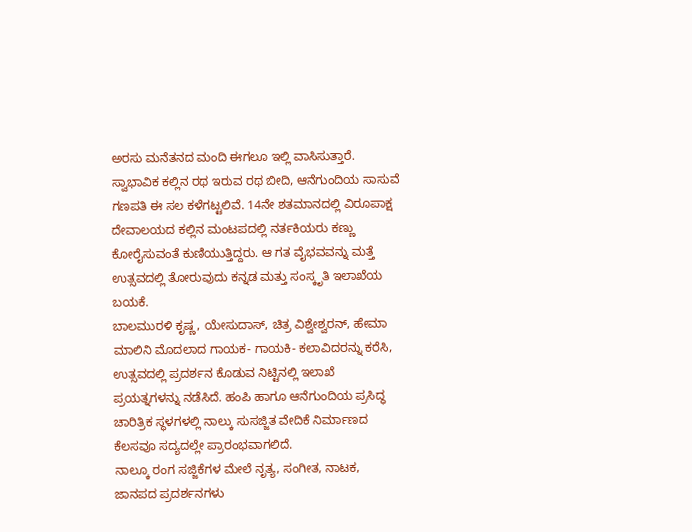ಅರಸು ಮನೆತನದ ಮಂದಿ ಈಗಲೂ ಇಲ್ಲಿ ವಾಸಿಸುತ್ತಾರೆ. ಸ್ವಾಭಾವಿಕ ಕಲ್ಲಿನ ರಥ ಇರುವ ರಥ ಬೀದಿ, ಆನೆಗುಂದಿಯ ಸಾಸುವೆ ಗಣಪತಿ ಈ ಸಲ ಕಳೆಗಟ್ಟಲಿವೆ. 14ನೇ ಶತಮಾನದಲ್ಲಿ ವಿರೂಪಾಕ್ಷ ದೇವಾಲಯದ ಕಲ್ಲಿನ ಮಂಟಪದಲ್ಲಿ ನರ್ತಕಿಯರು ಕಣ್ಣು ಕೋರೈಸುವಂತೆ ಕುಣಿಯುತ್ತಿದ್ದರು. ಆ ಗತ ವೈಭವವನ್ನು ಮತ್ತೆ ಉತ್ಸವದಲ್ಲಿ ತೋರುವುದು ಕನ್ನಡ ಮತ್ತು ಸಂಸ್ಕೃತಿ ಇಲಾಖೆಯ ಬಯಕೆ.
ಬಾಲಮುರಳಿ ಕೃಷ್ಣ, ಯೇಸುದಾಸ್, ಚಿತ್ರ ವಿಶ್ವೇಶ್ವರನ್, ಹೇಮಾ ಮಾಲಿನಿ ಮೊದಲಾದ ಗಾಯಕ- ಗಾಯಕಿ- ಕಲಾವಿದರನ್ನು ಕರೆಸಿ, ಉತ್ಸವದಲ್ಲಿ ಪ್ರದರ್ಶನ ಕೊಡುವ ನಿಟ್ಟಿನಲ್ಲಿ ಇಲಾಖೆ ಪ್ರಯತ್ನಗಳನ್ನು ನಡೆಸಿದೆ. ಹಂಪಿ ಹಾಗೂ ಆನೆಗುಂದಿಯ ಪ್ರಸಿದ್ಧ ಚಾರಿತ್ರಿಕ ಸ್ಥಳಗಳಲ್ಲಿ ನಾಲ್ಕು ಸುಸಜ್ಜಿತ ವೇದಿಕೆ ನಿರ್ಮಾಣದ ಕೆಲಸವೂ ಸದ್ಯದಲ್ಲೇ ಪ್ರಾರಂಭವಾಗಲಿದೆ.
ನಾಲ್ಕೂ ರಂಗ ಸಜ್ಜಿಕೆಗಳ ಮೇಲೆ ನೃತ್ಯ, ಸಂಗೀತ, ನಾಟಕ, ಜಾನಪದ ಪ್ರದರ್ಶನಗಳು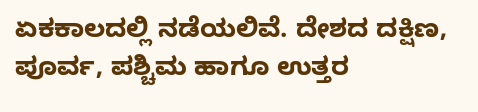ಏಕಕಾಲದಲ್ಲಿ ನಡೆಯಲಿವೆ. ದೇಶದ ದಕ್ಷಿಣ, ಪೂರ್ವ, ಪಶ್ಚಿಮ ಹಾಗೂ ಉತ್ತರ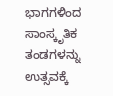ಭಾಗಗಳಿಂದ ಸಾಂಸ್ಕೃತಿಕ ತಂಡಗಳನ್ನು ಉತ್ಸವಕ್ಕೆ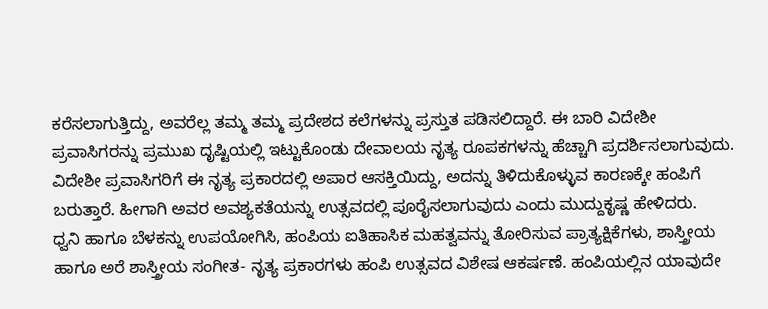ಕರೆಸಲಾಗುತ್ತಿದ್ದು, ಅವರೆಲ್ಲ ತಮ್ಮ ತಮ್ಮ ಪ್ರದೇಶದ ಕಲೆಗಳನ್ನು ಪ್ರಸ್ತುತ ಪಡಿಸಲಿದ್ದಾರೆ. ಈ ಬಾರಿ ವಿದೇಶೀ ಪ್ರವಾಸಿಗರನ್ನು ಪ್ರಮುಖ ದೃಷ್ಟಿಯಲ್ಲಿ ಇಟ್ಟುಕೊಂಡು ದೇವಾಲಯ ನೃತ್ಯ ರೂಪಕಗಳನ್ನು ಹೆಚ್ಚಾಗಿ ಪ್ರದರ್ಶಿಸಲಾಗುವುದು. ವಿದೇಶೀ ಪ್ರವಾಸಿಗರಿಗೆ ಈ ನೃತ್ಯ ಪ್ರಕಾರದಲ್ಲಿ ಅಪಾರ ಆಸಕ್ತಿಯಿದ್ದು, ಅದನ್ನು ತಿಳಿದುಕೊಳ್ಳುವ ಕಾರಣಕ್ಕೇ ಹಂಪಿಗೆ ಬರುತ್ತಾರೆ. ಹೀಗಾಗಿ ಅವರ ಅವಶ್ಯಕತೆಯನ್ನು ಉತ್ಸವದಲ್ಲಿ ಪೂರೈಸಲಾಗುವುದು ಎಂದು ಮುದ್ದುಕೃಷ್ಣ ಹೇಳಿದರು.
ಧ್ವನಿ ಹಾಗೂ ಬೆಳಕನ್ನು ಉಪಯೋಗಿಸಿ, ಹಂಪಿಯ ಐತಿಹಾಸಿಕ ಮಹತ್ವವನ್ನು ತೋರಿಸುವ ಪ್ರಾತ್ಯಕ್ಷಿಕೆಗಳು, ಶಾಸ್ತ್ರೀಯ ಹಾಗೂ ಅರೆ ಶಾಸ್ತ್ರೀಯ ಸಂಗೀತ- ನೃತ್ಯ ಪ್ರಕಾರಗಳು ಹಂಪಿ ಉತ್ಸವದ ವಿಶೇಷ ಆಕರ್ಷಣೆ. ಹಂಪಿಯಲ್ಲಿನ ಯಾವುದೇ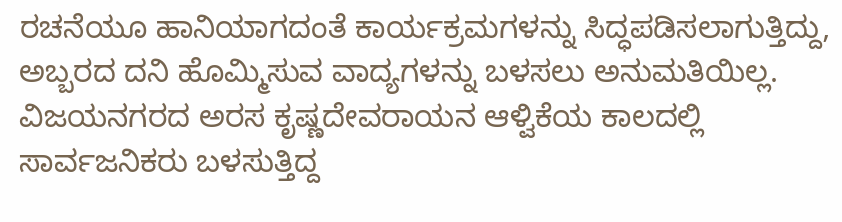ರಚನೆಯೂ ಹಾನಿಯಾಗದಂತೆ ಕಾರ್ಯಕ್ರಮಗಳನ್ನು ಸಿದ್ಧಪಡಿಸಲಾಗುತ್ತಿದ್ದು, ಅಬ್ಬರದ ದನಿ ಹೊಮ್ಮಿಸುವ ವಾದ್ಯಗಳನ್ನು ಬಳಸಲು ಅನುಮತಿಯಿಲ್ಲ. ವಿಜಯನಗರದ ಅರಸ ಕೃಷ್ಣದೇವರಾಯನ ಆಳ್ವಿಕೆಯ ಕಾಲದಲ್ಲಿ ಸಾರ್ವಜನಿಕರು ಬಳಸುತ್ತಿದ್ದ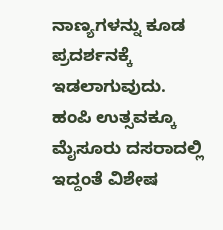ನಾಣ್ಯಗಳನ್ನು ಕೂಡ ಪ್ರದರ್ಶನಕ್ಕೆ ಇಡಲಾಗುವುದು.
ಹಂಪಿ ಉತ್ಸವಕ್ಕೂ ಮೈಸೂರು ದಸರಾದಲ್ಲಿ ಇದ್ದಂತೆ ವಿಶೇಷ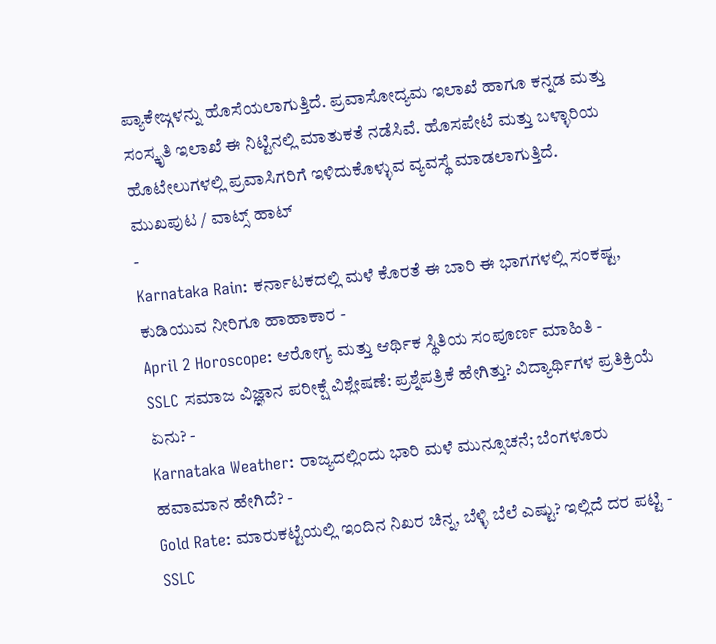ಪ್ಯಾಕೇಜ್ಗಳನ್ನು ಹೊಸೆಯಲಾಗುತ್ತಿದೆ. ಪ್ರವಾಸೋದ್ಯಮ ಇಲಾಖೆ ಹಾಗೂ ಕನ್ನಡ ಮತ್ತು ಸಂಸ್ಕೃತಿ ಇಲಾಖೆ ಈ ನಿಟ್ಟಿನಲ್ಲಿ ಮಾತುಕತೆ ನಡೆಸಿವೆ. ಹೊಸಪೇಟೆ ಮತ್ತು ಬಳ್ಳಾರಿಯ ಹೊಟೇಲುಗಳಲ್ಲಿ ಪ್ರವಾಸಿಗರಿಗೆ ಇಳಿದುಕೊಳ್ಳುವ ವ್ಯವಸ್ಥೆ ಮಾಡಲಾಗುತ್ತಿದೆ.
ಮುಖಪುಟ / ವಾಟ್ಸ್ ಹಾಟ್
-
Karnataka Rain: ಕರ್ನಾಟಕದಲ್ಲಿ ಮಳೆ ಕೊರತೆ ಈ ಬಾರಿ ಈ ಭಾಗಗಳಲ್ಲಿ ಸಂಕಷ್ಟ, ಕುಡಿಯುವ ನೀರಿಗೂ ಹಾಹಾಕಾರ -
April 2 Horoscope: ಆರೋಗ್ಯ ಮತ್ತು ಆರ್ಥಿಕ ಸ್ಥಿತಿಯ ಸಂಪೂರ್ಣ ಮಾಹಿತಿ -
SSLC ಸಮಾಜ ವಿಜ್ಞಾನ ಪರೀಕ್ಷೆ ವಿಶ್ಲೇಷಣೆ: ಪ್ರಶ್ನೆಪತ್ರಿಕೆ ಹೇಗಿತ್ತು? ವಿದ್ಯಾರ್ಥಿಗಳ ಪ್ರತಿಕ್ರಿಯೆ ಏನು? -
Karnataka Weather: ರಾಜ್ಯದಲ್ಲಿಂದು ಭಾರಿ ಮಳೆ ಮುನ್ಸೂಚನೆ; ಬೆಂಗಳೂರು ಹವಾಮಾನ ಹೇಗಿದೆ? -
Gold Rate: ಮಾರುಕಟ್ಟೆಯಲ್ಲಿ ಇಂದಿನ ನಿಖರ ಚಿನ್ನ, ಬೆಳ್ಳಿ ಬೆಲೆ ಎಷ್ಟು? ಇಲ್ಲಿದೆ ದರ ಪಟ್ಟಿ -
SSLC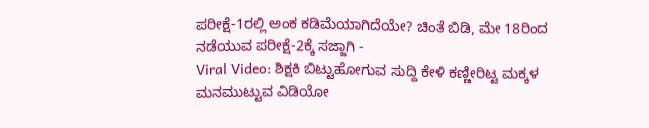ಪರೀಕ್ಷೆ-1ರಲ್ಲಿ ಅಂಕ ಕಡಿಮೆಯಾಗಿದೆಯೇ? ಚಿಂತೆ ಬಿಡಿ, ಮೇ 18ರಿಂದ ನಡೆಯುವ ಪರೀಕ್ಷೆ-2ಕ್ಕೆ ಸಜ್ಜಾಗಿ -
Viral Video: ಶಿಕ್ಷಕಿ ಬಿಟ್ಟುಹೋಗುವ ಸುದ್ದಿ ಕೇಳಿ ಕಣ್ಣೀರಿಟ್ಟ ಮಕ್ಕಳ ಮನಮುಟ್ಟುವ ವಿಡಿಯೋ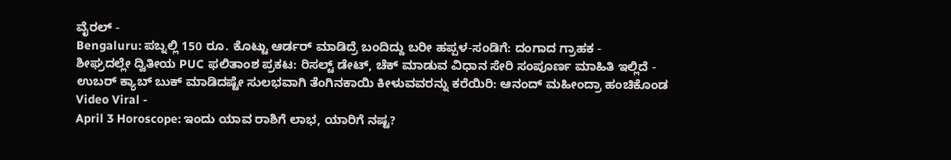ವೈರಲ್ -
Bengaluru: ಪಬ್ನಲ್ಲಿ 150 ರೂ. ಕೊಟ್ಟು ಆರ್ಡರ್ ಮಾಡಿದ್ರೆ ಬಂದಿದ್ದು ಬರೀ ಹಪ್ಪಳ-ಸಂಡಿಗೆ: ದಂಗಾದ ಗ್ರಾಹಕ -
ಶೀಘ್ರದಲ್ಲೇ ದ್ವಿತೀಯ PUC ಫಲಿತಾಂಶ ಪ್ರಕಟ: ರಿಸಲ್ಟ್ ಡೇಟ್, ಚೆಕ್ ಮಾಡುವ ವಿಧಾನ ಸೇರಿ ಸಂಪೂರ್ಣ ಮಾಹಿತಿ ಇಲ್ಲಿದೆ -
ಉಬರ್ ಕ್ಯಾಬ್ ಬುಕ್ ಮಾಡಿದಷ್ಟೇ ಸುಲಭವಾಗಿ ತೆಂಗಿನಕಾಯಿ ಕೀಳುವವರನ್ನು ಕರೆಯಿರಿ: ಆನಂದ್ ಮಹೀಂದ್ರಾ ಹಂಚಿಕೊಂಡ Video Viral -
April 3 Horoscope: ಇಂದು ಯಾವ ರಾಶಿಗೆ ಲಾಭ, ಯಾರಿಗೆ ನಷ್ಟ?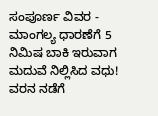ಸಂಪೂರ್ಣ ವಿವರ -
ಮಾಂಗಲ್ಯ ಧಾರಣೆಗೆ 5 ನಿಮಿಷ ಬಾಕಿ ಇರುವಾಗ ಮದುವೆ ನಿಲ್ಲಿಸಿದ ವಧು! ವರನ ನಡೆಗೆ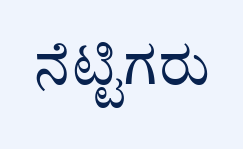ನೆಟ್ಟಿಗರು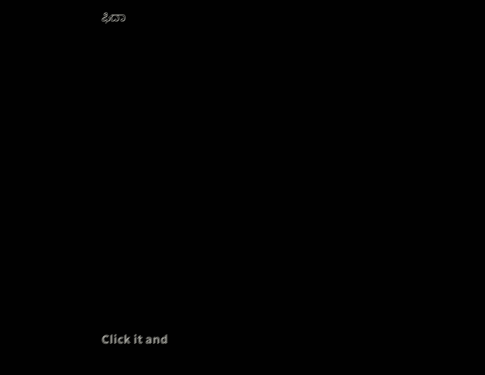ಫಿದಾ












Click it and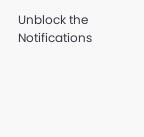Unblock the Notifications